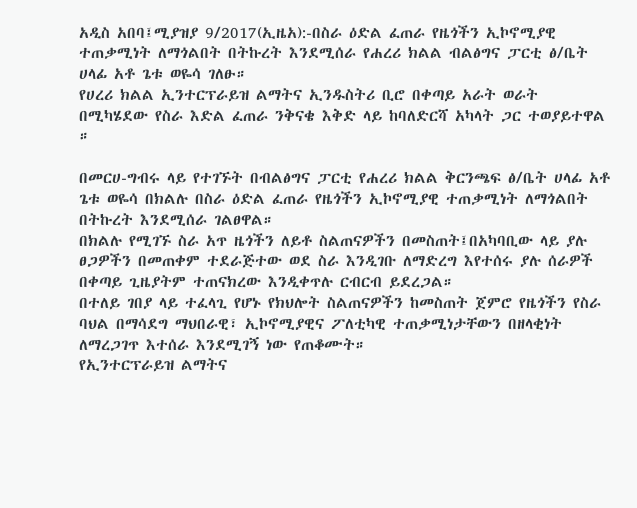አዲስ አበባ፤ሚያዝያ 9/2017(ኢዜአ):-በስራ ዕድል ፈጠራ የዜጎችን ኢኮኖሚያዊ ተጠቃሚነት ለማጎልበት በትኩረት እንደሚሰራ የሐረሪ ክልል ብልፅግና ፓርቲ ፅ/ቤት ሀላፊ አቶ ጌቱ ወዬሳ ገለፁ።
የሀረሪ ክልል ኢንተርፕራይዝ ልማትና ኢንዱስትሪ ቢሮ በቀጣይ አራት ወራት በሚካሄደው የስራ እድል ፈጠራ ንቅናቄ እቅድ ላይ ከባለድርሻ አካላት ጋር ተወያይተዋል ።

በመርሀ-ግብሩ ላይ የተገኙት በብልፅግና ፓርቲ የሐረሪ ክልል ቅርንጫፍ ፅ/ቤት ሀላፊ አቶ ጌቱ ወዬሳ በክልሉ በስራ ዕድል ፈጠራ የዜጎችን ኢኮኖሚያዊ ተጠቃሚነት ለማጎልበት በትኩረት እንደሚሰራ ገልፀዋል።
በክልሉ የሚገኙ ስራ አጥ ዜጎችን ለይቶ ስልጠናዎችን በመስጠት፤በአካባቢው ላይ ያሉ ፀጋዎችን በመጠቀም ተደራጅተው ወደ ስራ እንዲገቡ ለማድረግ እየተሰሩ ያሉ ሰራዎች በቀጣይ ጊዜያትም ተጠናክረው እንዲቀጥሉ ርብርብ ይደረጋል።
በተለይ ገበያ ላይ ተፈላጊ የሆኑ የክህሎት ስልጠናዎችን ከመስጠት ጀምሮ የዜጎችን የስራ ባህል በማሳደግ ማህበራዊ፣ ኢኮኖሚያዊና ፖለቲካዊ ተጠቃሚነታቸውን በዘላቂነት ለማረጋገጥ እተሰራ እንደሚገኝ ነው የጠቆሙት።
የኢንተርፕራይዝ ልማትና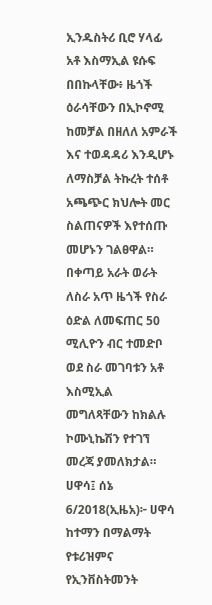ኢንዱስትሪ ቢሮ ሃላፊ አቶ እስማኢል ዩሱፍ በበኩላቸው፥ ዜጎች ዕራሳቸውን በኢኮኖሚ ከመቻል በዘለለ አምራች እና ተወዳዳሪ እንዲሆኑ ለማስቻል ትኩረት ተሰቶ አጫጭር ክህሎት መር ስልጠናዎች እየተሰጡ መሆኑን ገልፀዋል።
በቀጣይ አራት ወራት ለስራ አጥ ዜጎች የስራ ዕድል ለመፍጠር 50 ሚሊዮን ብር ተመድቦ ወደ ስራ መገባቱን አቶ እስሚኢል መግለጻቸውን ከክልሉ ኮሙኒኬሽን የተገኘ መረጃ ያመለክታል።
ሀዋሳ፤ ሰኔ 6/2018(ኢዜአ)፦ ሀዋሳ ከተማን በማልማት የቱሪዝምና የኢንቨስትመንት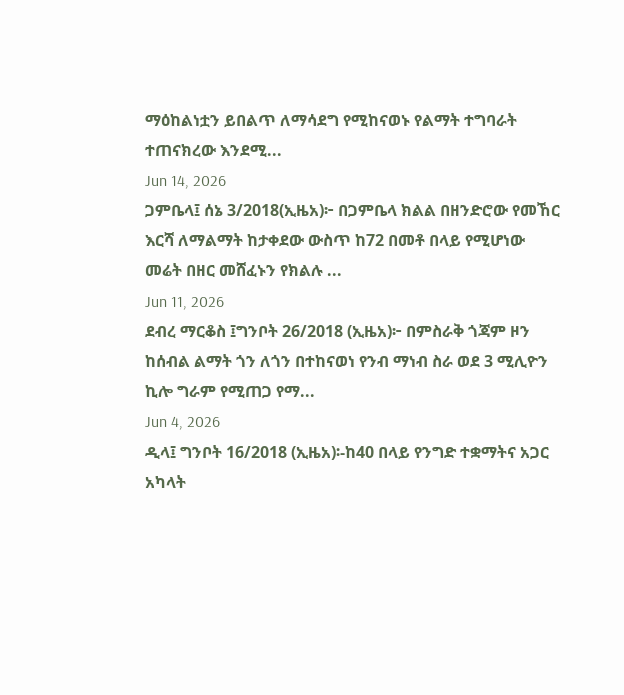ማዕከልነቷን ይበልጥ ለማሳደግ የሚከናወኑ የልማት ተግባራት ተጠናክረው እንደሚ...
Jun 14, 2026
ጋምቤላ፤ ሰኔ 3/2018(ኢዜአ)፦ በጋምቤላ ክልል በዘንድሮው የመኸር እርሻ ለማልማት ከታቀደው ውስጥ ከ72 በመቶ በላይ የሚሆነው መሬት በዘር መሸፈኑን የክልሉ ...
Jun 11, 2026
ደብረ ማርቆስ ፤ግንቦት 26/2018 (ኢዜአ)፦ በምስራቅ ጎጃም ዞን ከሰብል ልማት ጎን ለጎን በተከናወነ የንብ ማነብ ስራ ወደ 3 ሚሊዮን ኪሎ ግራም የሚጠጋ የማ...
Jun 4, 2026
ዲላ፤ ግንቦት 16/2018 (ኢዜአ)፡-ከ40 በላይ የንግድ ተቋማትና አጋር አካላት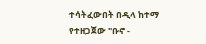ተሳትፈውበት በዲላ ከተማ የተዘጋጀው "ቡኖ -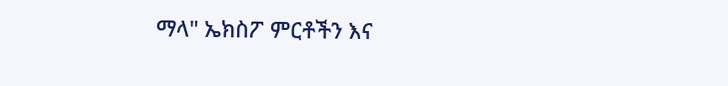ማላ" ኤክስፖ ምርቶችን እና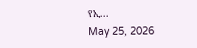የኢ...
May 25, 2026